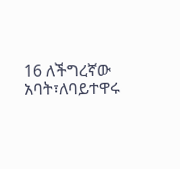16 ለችግረኛው አባት፣ለባይተዋሩ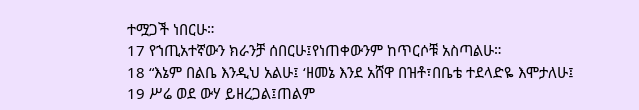ተሟጋች ነበርሁ።
17 የኀጢአተኛውን ክራንቻ ሰበርሁ፤የነጠቀውንም ከጥርሶቹ አስጣልሁ።
18 “እኔም በልቤ እንዲህ አልሁ፤ ‘ዘመኔ እንደ አሸዋ በዝቶ፣በቤቴ ተደላድዬ እሞታለሁ፤
19 ሥሬ ወደ ውሃ ይዘረጋል፤ጠልም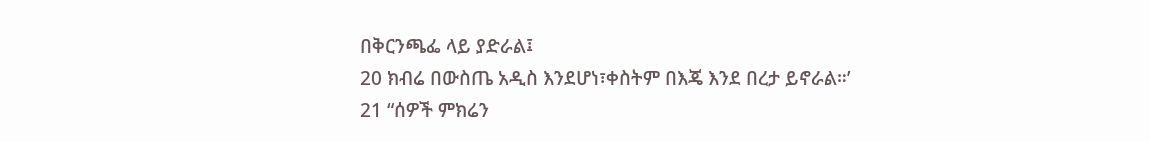በቅርንጫፌ ላይ ያድራል፤
20 ክብሬ በውስጤ አዲስ እንደሆነ፣ቀስትም በእጄ እንደ በረታ ይኖራል።’
21 “ሰዎች ምክሬን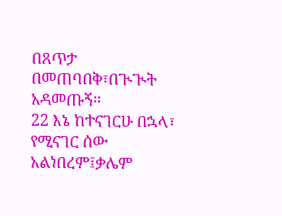በጸጥታ በመጠባበቅ፣በጒጒት አዳመጡኝ።
22 እኔ ከተናገርሁ በኋላ፣ የሚናገር ሰው አልነበረም፤ቃሌም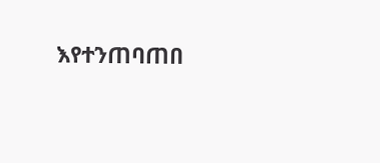እየተንጠባጠበ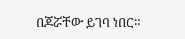በጆሯቸው ይገባ ነበር።